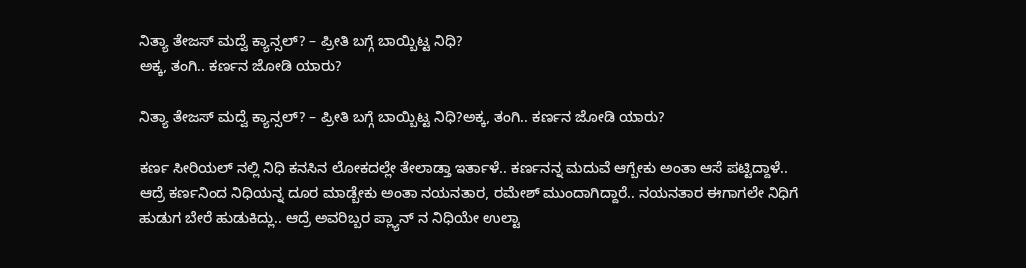ನಿತ್ಯಾ ತೇಜಸ್‌ ಮದ್ವೆ ಕ್ಯಾನ್ಸಲ್? – ಪ್ರೀತಿ ಬಗ್ಗೆ ಬಾಯ್ಬಿಟ್ಟ ನಿಧಿ?
ಅಕ್ಕ, ತಂಗಿ.. ಕರ್ಣನ‌ ಜೋಡಿ ಯಾರು?

ನಿತ್ಯಾ ತೇಜಸ್‌ ಮದ್ವೆ ಕ್ಯಾನ್ಸಲ್? – ಪ್ರೀತಿ ಬಗ್ಗೆ ಬಾಯ್ಬಿಟ್ಟ ನಿಧಿ?ಅಕ್ಕ, ತಂಗಿ.. ಕರ್ಣನ‌ ಜೋಡಿ ಯಾರು?

ಕರ್ಣ ಸೀರಿಯಲ್‌ ನಲ್ಲಿ ನಿಧಿ ಕನಸಿನ ಲೋಕದಲ್ಲೇ ತೇಲಾಡ್ತಾ ಇರ್ತಾಳೆ.. ಕರ್ಣನನ್ನ ಮದುವೆ ಆಗ್ಬೇಕು ಅಂತಾ ಆಸೆ ಪಟ್ಟಿದ್ದಾಳೆ.. ಆದ್ರೆ ಕರ್ಣನಿಂದ ನಿಧಿಯನ್ನ ದೂರ ಮಾಡ್ಬೇಕು ಅಂತಾ ನಯನತಾರ, ರಮೇಶ್‌ ಮುಂದಾಗಿದ್ದಾರೆ.. ನಯನತಾರ ಈಗಾಗಲೇ ನಿಧಿಗೆ ಹುಡುಗ ಬೇರೆ ಹುಡುಕಿದ್ಲು.. ಆದ್ರೆ ಅವರಿಬ್ಬರ ಪ್ಲ್ಯಾನ್‌ ನ ನಿಧಿಯೇ ಉಲ್ಟಾ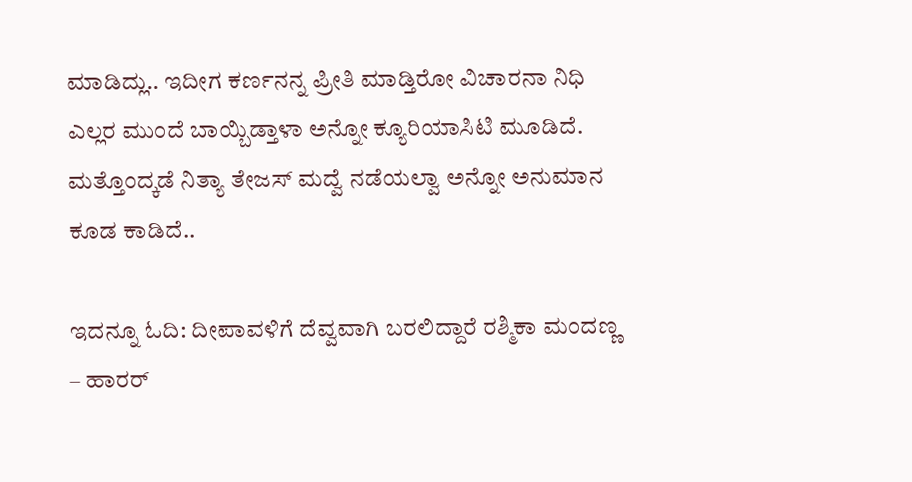ಮಾಡಿದ್ಲು.. ಇದೀಗ ಕರ್ಣನನ್ನ ಪ್ರೀತಿ ಮಾಡ್ತಿರೋ ವಿಚಾರನಾ ನಿಧಿ ಎಲ್ಲರ ಮುಂದೆ ಬಾಯ್ಬಿಡ್ತಾಳಾ ಅನ್ನೋ ಕ್ಯೂರಿಯಾಸಿಟಿ ಮೂಡಿದೆ. ಮತ್ತೊಂದ್ಕಡೆ ನಿತ್ಯಾ ತೇಜಸ್‌ ಮದ್ವೆ ನಡೆಯಲ್ವಾ ಅನ್ನೋ ಅನುಮಾನ ಕೂಡ ಕಾಡಿದೆ..

ಇದನ್ನೂ ಓದಿ: ದೀಪಾವಳಿಗೆ ದೆವ್ವವಾಗಿ ಬರಲಿದ್ದಾರೆ ರಶ್ಮಿಕಾ ಮಂದಣ್ಣ – ಹಾರರ್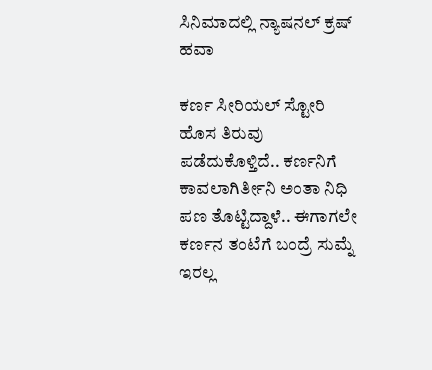ಸಿನಿಮಾದಲ್ಲಿ ನ್ಯಾಷನಲ್ ಕ್ರಷ್ ಹವಾ

ಕರ್ಣ ಸೀರಿಯಲ್‌ ಸ್ಟೋರಿ ಹೊಸ ತಿರುವು ಪಡೆದುಕೊಳ್ತಿದೆ.. ಕರ್ಣನಿಗೆ ಕಾವಲಾಗಿರ್ತೀನಿ ಅಂತಾ ನಿಧಿ ಪಣ ತೊಟ್ಟಿದ್ದಾಳೆ.. ಈಗಾಗಲೇ ಕರ್ಣನ ತಂಟೆಗೆ ಬಂದ್ರೆ ಸುಮ್ನೆ ಇರಲ್ಲ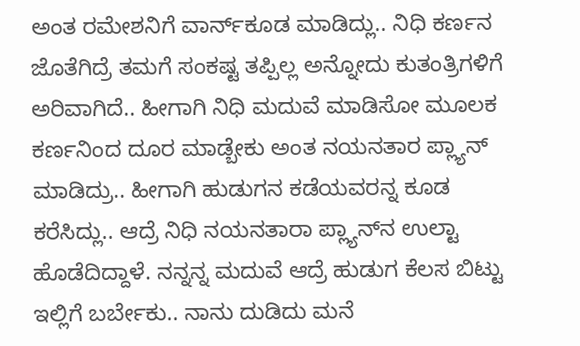ಅಂತ ರಮೇಶನಿಗೆ ವಾರ್ನ್‌ಕೂಡ ಮಾಡಿದ್ಲು.. ನಿಧಿ ಕರ್ಣನ ಜೊತೆಗಿದ್ರೆ ತಮಗೆ ಸಂಕಷ್ಟ ತಪ್ಪಿಲ್ಲ ಅನ್ನೋದು ಕುತಂತ್ರಿಗಳಿಗೆ ಅರಿವಾಗಿದೆ.. ಹೀಗಾಗಿ ನಿಧಿ ಮದುವೆ ಮಾಡಿಸೋ ಮೂಲಕ ಕರ್ಣನಿಂದ ದೂರ ಮಾಡ್ಬೇಕು ಅಂತ ನಯನತಾರ ಪ್ಲ್ಯಾನ್‌ ಮಾಡಿದ್ರು.. ಹೀಗಾಗಿ ಹುಡುಗನ ಕಡೆಯವರನ್ನ ಕೂಡ ಕರೆಸಿದ್ಲು.. ಆದ್ರೆ ನಿಧಿ ನಯನತಾರಾ ಪ್ಲ್ಯಾನ್‌ನ ಉಲ್ಟಾ ಹೊಡೆದಿದ್ದಾಳೆ. ನನ್ನನ್ನ ಮದುವೆ ಆದ್ರೆ ಹುಡುಗ ಕೆಲಸ ಬಿಟ್ಟು ಇಲ್ಲಿಗೆ ಬರ್ಬೇಕು.. ನಾನು ದುಡಿದು ಮನೆ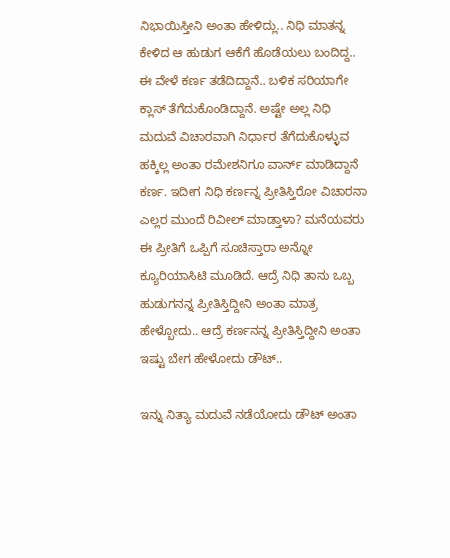ನಿಭಾಯಿಸ್ತೀನಿ ಅಂತಾ ಹೇಳಿದ್ಲು.. ನಿಧಿ ಮಾತನ್ನ ಕೇಳಿದ ಆ ಹುಡುಗ ಆಕೆಗೆ ಹೊಡೆಯಲು ಬಂದಿದ್ದ.. ಈ ವೇಳೆ ಕರ್ಣ ತಡೆದಿದ್ದಾನೆ.. ಬಳಿಕ ಸರಿಯಾಗೇ ಕ್ಲಾಸ್‌ ತೆಗೆದುಕೊಂಡಿದ್ದಾನೆ. ಅಷ್ಟೇ ಅಲ್ಲ ನಿಧಿ ಮದುವೆ ವಿಚಾರವಾಗಿ ನಿರ್ಧಾರ ತೆಗೆದುಕೊಳ್ಳುವ ಹಕ್ಕಿಲ್ಲ ಅಂತಾ ರಮೇಶನಿಗೂ ವಾರ್ನ್‌ ಮಾಡಿದ್ದಾನೆ ಕರ್ಣ. ಇದೀಗ ನಿಧಿ ಕರ್ಣನ್ನ ಪ್ರೀತಿಸ್ತಿರೋ ವಿಚಾರನಾ ಎಲ್ಲರ ಮುಂದೆ ರಿವೀಲ್‌ ಮಾಡ್ತಾಳಾ? ಮನೆಯವರು ಈ ಪ್ರೀತಿಗೆ ಒಪ್ಪಿಗೆ ಸೂಚಿಸ್ತಾರಾ ಅನ್ನೋ ಕ್ಯೂರಿಯಾಸಿಟಿ ಮೂಡಿದೆ. ಆದ್ರೆ ನಿಧಿ ತಾನು ಒಬ್ಬ ಹುಡುಗನನ್ನ ಪ್ರೀತಿಸ್ತಿದ್ದೀನಿ ಅಂತಾ ಮಾತ್ರ ಹೇಳ್ಬೋದು.. ಆದ್ರೆ ಕರ್ಣನನ್ನ ಪ್ರೀತಿಸ್ತಿದ್ದೀನಿ ಅಂತಾ ಇಷ್ಟು ಬೇಗ ಹೇಳೋದು ಡೌಟ್..

ಇನ್ನು ನಿತ್ಯಾ ಮದುವೆ ನಡೆಯೋದು ಡೌಟ್‌ ಅಂತಾ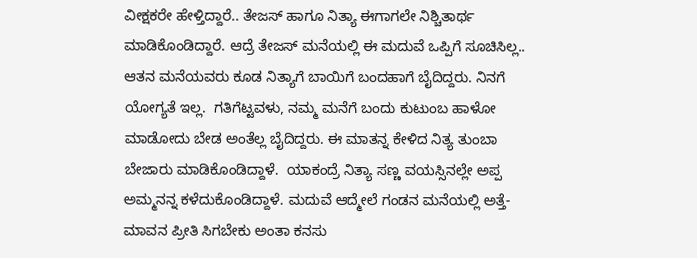ವೀಕ್ಷಕರೇ ಹೇಳ್ತಿದ್ದಾರೆ.. ತೇಜಸ್‌ ಹಾಗೂ ನಿತ್ಯಾ ಈಗಾಗಲೇ ನಿಶ್ಚಿತಾರ್ಥ ಮಾಡಿಕೊಂಡಿದ್ದಾರೆ. ಆದ್ರೆ ತೇಜಸ್‌ ಮನೆಯಲ್ಲಿ ಈ ಮದುವೆ ಒಪ್ಪಿಗೆ ಸೂಚಿಸಿಲ್ಲ.. ಆತನ ಮನೆಯವರು ಕೂಡ ನಿತ್ಯಾಗೆ ಬಾಯಿಗೆ ಬಂದಹಾಗೆ ಬೈದಿದ್ದರು. ನಿನಗೆ ಯೋಗ್ಯತೆ ಇಲ್ಲ.  ಗತಿಗೆಟ್ಟವಳು, ನಮ್ಮ ಮನೆಗೆ ಬಂದು ಕುಟುಂಬ ಹಾಳೋ ಮಾಡೋದು ಬೇಡ ಅಂತೆಲ್ಲ ಬೈದಿದ್ದರು. ಈ ಮಾತನ್ನ ಕೇಳಿದ ನಿತ್ಯ ತುಂಬಾ ಬೇಜಾರು ಮಾಡಿಕೊಂಡಿದ್ದಾಳೆ.  ಯಾಕಂದ್ರೆ ನಿತ್ಯಾ ಸಣ್ಣ ವಯಸ್ಸಿನಲ್ಲೇ ಅಪ್ಪ ಅಮ್ಮನನ್ನ ಕಳೆದುಕೊಂಡಿದ್ದಾಳೆ. ಮದುವೆ ಆದ್ಮೇಲೆ ಗಂಡನ ಮನೆಯಲ್ಲಿ ಅತ್ತೆ-ಮಾವನ ಪ್ರೀತಿ ಸಿಗಬೇಕು ಅಂತಾ ಕನಸು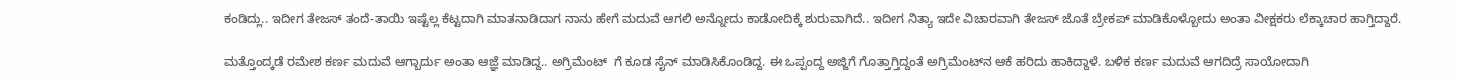ಕಂಡಿದ್ಲು.. ಇದೀಗ ತೇಜಸ್‌ ತಂದೆ-ತಾಯಿ ಇಷ್ಟೆಲ್ಲ ಕೆಟ್ಟದಾಗಿ ಮಾತನಾಡಿದಾಗ ನಾನು ಹೇಗೆ ಮದುವೆ ಆಗಲಿ ಅನ್ನೋದು ಕಾಡೋದಿಕ್ಕೆ ಶುರುವಾಗಿದೆ.. ಇದೀಗ ನಿತ್ಯಾ ಇದೇ ವಿಚಾರವಾಗಿ ತೇಜಸ್‌ ಜೊತೆ ಬ್ರೇಕಪ್‌ ಮಾಡಿಕೊಳ್ಬೋದು ಅಂತಾ ವೀಕ್ಷಕರು ಲೆಕ್ಕಾಚಾರ ಹಾಗ್ತಿದ್ದಾರೆ.

ಮತ್ತೊಂದ್ಕಡೆ ರಮೇಶ ಕರ್ಣ ಮದುವೆ ಆಗ್ಬಾರ್ದು ಅಂತಾ ಆಜ್ಞೆ ಮಾಡಿದ್ದ.. ಅಗ್ರಿಮೆಂಟ್‌  ಗೆ ಕೂಡ ಸೈನ್‌ ಮಾಡಿಸಿಕೊಂಡಿದ್ದ. ಈ ಒಪ್ಪಂದ್ದ ಅಜ್ಜಿಗೆ ಗೊತ್ತಾಗ್ತಿದ್ದಂತೆ ಅಗ್ರಿಮೆಂಟ್‌ನ ಆಕೆ ಹರಿದು ಹಾಕಿದ್ದಾಳೆ. ಬಳಿಕ ಕರ್ಣ ಮದುವೆ ಆಗದಿದ್ರೆ ಸಾಯೋದಾಗಿ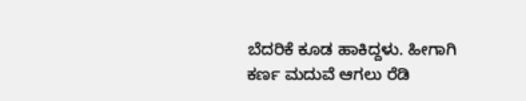ಬೆದರಿಕೆ ಕೂಡ ಹಾಕಿದ್ದಳು. ಹೀಗಾಗಿ ಕರ್ಣ ಮದುವೆ ಆಗಲು ರೆಡಿ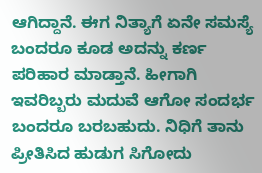ಆಗಿದ್ದಾನೆ. ಈಗ ನಿತ್ಯಾಗೆ ಏನೇ ಸಮಸ್ಯೆ ಬಂದರೂ ಕೂಡ ಅದನ್ನು ಕರ್ಣ ಪರಿಹಾರ ಮಾಡ್ತಾನೆ. ಹೀಗಾಗಿ ಇವರಿಬ್ಬರು ಮದುವೆ ಆಗೋ ಸಂದರ್ಭ ಬಂದರೂ ಬರಬಹುದು. ನಿಧಿಗೆ ತಾನು ಪ್ರೀತಿಸಿದ ಹುಡುಗ ಸಿಗೋದು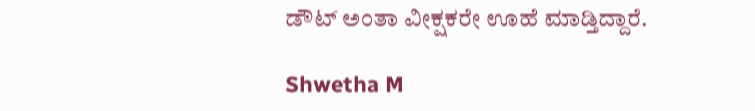ಡೌಟ್ ಅಂತಾ ವೀಕ್ಷಕರೇ ಊಹೆ ಮಾಡ್ತಿದ್ದಾರೆ.

Shwetha M